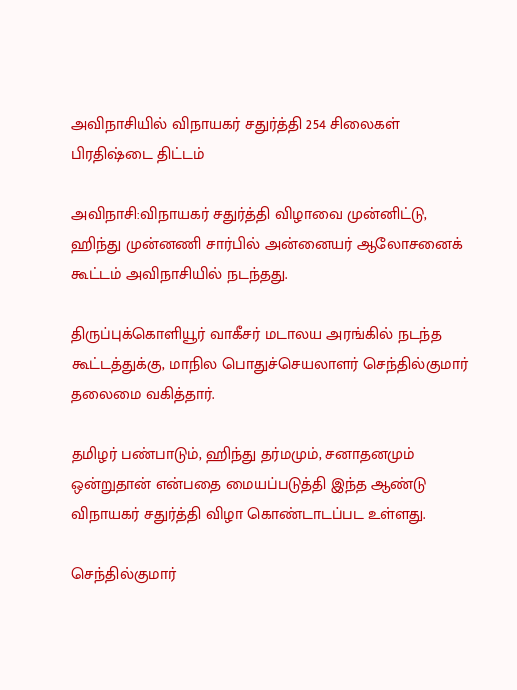அவிநாசியில் விநாயகர் சதுர்த்தி 254 சிலைகள் பிரதிஷ்டை திட்டம்

அவிநாசி:விநாயகர் சதுர்த்தி விழாவை முன்னிட்டு, ஹிந்து முன்னணி சார்பில் அன்னையர் ஆலோசனைக் கூட்டம் அவிநாசியில் நடந்தது.

திருப்புக்கொளியூர் வாகீசர் மடாலய அரங்கில் நடந்த கூட்டத்துக்கு, மாநில பொதுச்செயலாளர் செந்தில்குமார் தலைமை வகித்தார்.

தமிழர் பண்பாடும், ஹிந்து தர்மமும், சனாதனமும் ஒன்றுதான் என்பதை மையப்படுத்தி இந்த ஆண்டு விநாயகர் சதுர்த்தி விழா கொண்டாடப்பட உள்ளது.

செந்தில்குமார்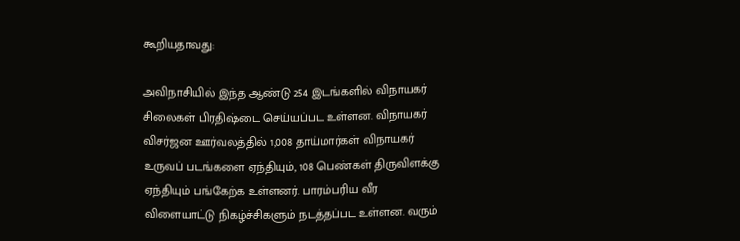கூறியதாவது:

அவிநாசியில் இந்த ஆண்டு 254 இடங்களில் விநாயகர் சிலைகள் பிரதிஷ்டை செய்யப்பட உள்ளன. விநாயகர் விசர்ஜன ஊர்வலத்தில் 1,008 தாய்மார்கள் விநாயகர் உருவப் படங்களை ஏந்தியும், 108 பெண்கள் திருவிளக்கு ஏந்தியும் பங்கேற்க உள்ளனர். பாரம்பரிய வீர விளையாட்டு நிகழ்ச்சிகளும் நடத்தப்பட உள்ளன. வரும்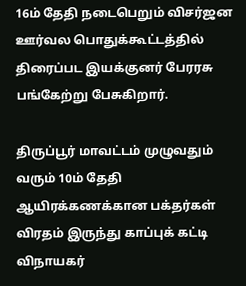16ம் தேதி நடைபெறும் விசர்ஜன ஊர்வல பொதுக்கூட்டத்தில் திரைப்பட இயக்குனர் பேரரசு பங்கேற்று பேசுகிறார்.

திருப்பூர் மாவட்டம் முழுவதும் வரும் 10ம் தேதி ஆயிரக்கணக்கான பக்தர்கள் விரதம் இருந்து காப்புக் கட்டி விநாயகர்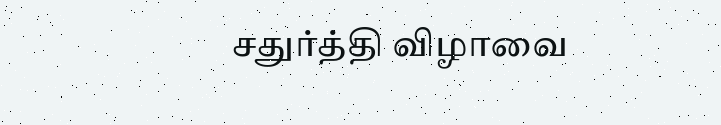சதுர்த்தி விழாவை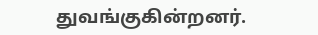துவங்குகின்றனர்.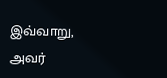இவ்வாறு, அவர்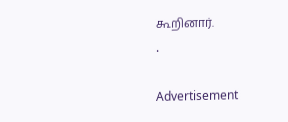கூறினார்.
.

Advertisement